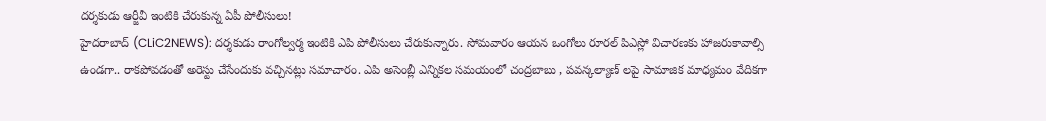దర్శకుడు ఆర్జీవీ ఇంటికి చేరుకున్న ఏపీ పోలీసులు!
హైదరాబాద్ (CLiC2NEWS): దర్శకుడు రాంగోల్వర్మ ఇంటికి ఎపి పోలీసులు చేరుకున్నారు. సోమవారం ఆయన ఒంగోలు రూరల్ పిఎస్లో విచారణకు హాజరుకావాల్సి ఉండగా.. రాకపోవడంతో అరెస్టు చేసేందుకు వచ్చినట్లు సమాచారం. ఎపి అసెంబ్లీ ఎన్నికల సమయంలో చంద్రబాబు , పవన్కల్యాణ్ లపై సామాజిక మాధ్యమం వేదికగా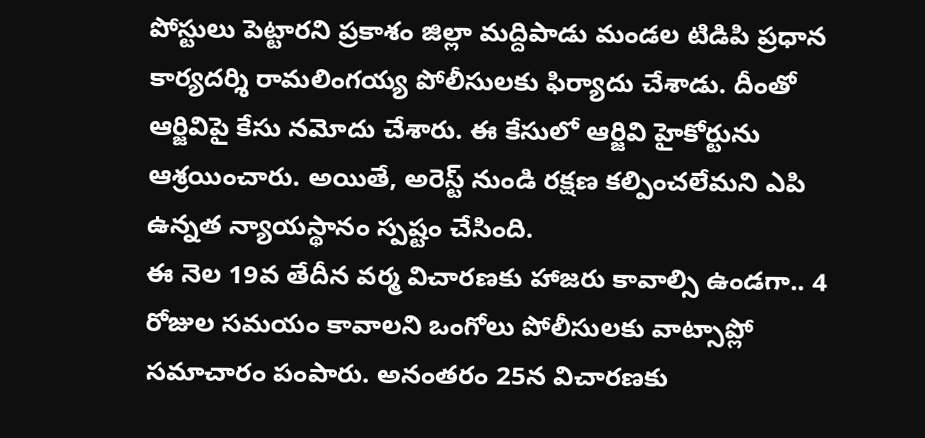పోస్టులు పెట్టారని ప్రకాశం జిల్లా మద్దిపాడు మండల టిడిపి ప్రధాన కార్యదర్శి రామలింగయ్య పోలీసులకు ఫిర్యాదు చేశాడు. దీంతో ఆర్జివిపై కేసు నమోదు చేశారు. ఈ కేసులో ఆర్జివి హైకోర్టును ఆశ్రయించారు. అయితే, అరెస్ట్ నుండి రక్షణ కల్పించలేమని ఎపి ఉన్నత న్యాయస్థానం స్పష్టం చేసింది.
ఈ నెల 19వ తేదీన వర్మ విచారణకు హాజరు కావాల్సి ఉండగా.. 4 రోజుల సమయం కావాలని ఒంగోలు పోలీసులకు వాట్సాప్లో సమాచారం పంపారు. అనంతరం 25న విచారణకు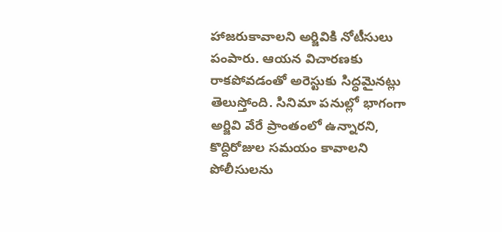హాజరుకావాలని అర్జివికి నోటీసులు పంపారు. ఆయన విచారణకు రాకపోవడంతో అరెస్టుకు సిద్ధమైనట్లు తెలుస్తోంది. సినిమా పనుల్లో భాగంగా అర్జివి వేరే ప్రాంతంలో ఉన్నారని, కొద్దిరోజుల సమయం కావాలని పోలీసులను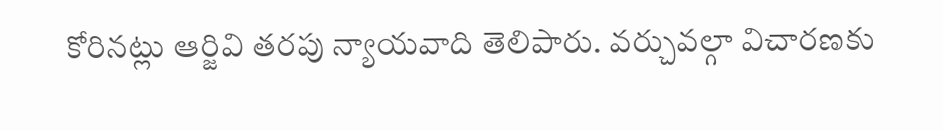కోరినట్లు ఆర్జివి తరపు న్యాయవాది తెలిపారు. వర్చువల్గా విచారణకు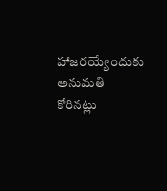హాజరయ్యేందుకు అనుమతి కోరినట్లు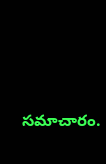సమాచారం.